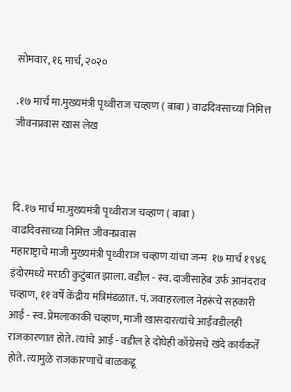सोमवार, १६ मार्च, २०२०

.१७ मार्च मा.मुख्यमंत्री पृथ्वीराज चव्हाण ( बाबा ) वाढदिवसाच्या निमित्त जीवनप्रवास खास लेख



दि.१७ मार्च मा.मुख्यमंत्री पृथ्वीराज चव्हाण ( बाबा )
वाढदिवसाच्या निमित्त जीवनप्रवास
महाराष्ट्राचे माजी मुख्यमंत्री पृथ्वीराज चव्हाण यांचा जन्म  १७ मार्च १९४६ इंदोरमध्ये मराठी कुटुंबात झाला. वडील - स्व. दाजीसाहेब उर्फ आनंदराव चव्हाण, ११ वर्षे केंद्रीय मंत्रिमंडळात. पं. जवाहरलाल नेहरूंचे सहकारी आई - स्व. प्रेमलाकाकी चव्हाण, माजी खासदारत्यांचे आईवडीलही राजकारणात होते. त्यांचे आई - वडील हे दोघेही काँग्रेसचे खंदे कार्यकर्ते होते. त्यामुळे राजकारणाचे बाळकडू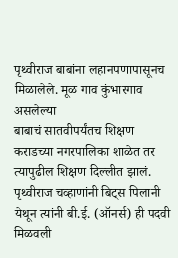पृथ्वीराज बाबांना लहानपणापासूनच मिळालेले. मूळ गाव कुंभारगाव असलेल्या
बाबाचं सातवीपर्यंतच शिक्षण कराडच्या नगरपालिका शाळेत तर त्यापुढील शिक्षण दिल्लीत झालं. पृथ्वीराज चव्हाणांनी बिट्स पिलानी येथून त्यांनी बी.ई. (ऑनर्स) ही पदवी मिळवली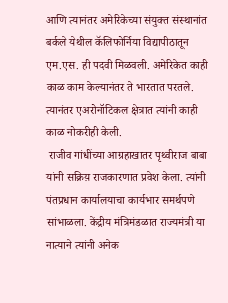आणि त्यानंतर अमेरिकेच्या संयुक्त संस्थानांत बर्कले येथील कॅलिफोर्निया विद्यापीठातून एम.एस. ही पदवी मिळवली. अमेरिकेत काही काळ काम केल्यानंतर ते भारतात परतले. त्यानंतर एअरोनॉटिकल क्षेत्रात त्यांनी काही काळ नोकरीही केली.
 राजीव गांधींच्या आग्रहाखातर पृथ्वीराज बाबा  यांनी सक्रिय़ राजकारणात प्रवेश केला. त्यांनी पंतप्रधान कार्यालयाचा कार्यभार समर्थपणे सांभाळला. केंद्रीय मंत्रिमंडळात राज्यमंत्री या नात्याने त्यांनी अनेक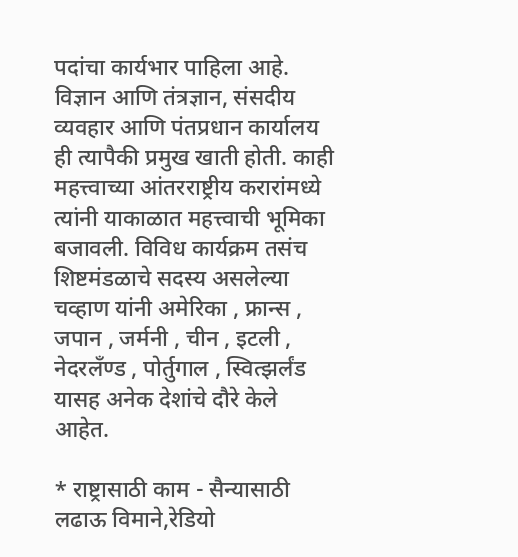पदांचा कार्यभार पाहिला आहे. विज्ञान आणि तंत्रज्ञान, संसदीय व्यवहार आणि पंतप्रधान कार्यालय ही त्यापैकी प्रमुख खाती होती. काही महत्त्वाच्या आंतरराष्ट्रीय करारांमध्ये त्यांनी याकाळात महत्त्वाची भूमिका बजावली. विविध कार्यक्रम तसंच शिष्टमंडळाचे सदस्य असलेल्या चव्हाण यांनी अमेरिका , फ्रान्स , जपान , जर्मनी , चीन , इटली , नेदरलँण्ड , पोर्तुगाल , स्वित्झर्लंड यासह अनेक देशांचे दौरे केले आहेत.

* राष्ट्रासाठी काम - सैन्यासाठी लढाऊ विमाने,रेडियो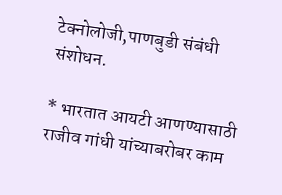टेक्नोलोजी,पाणबुडी संबंधी संशोधन.

* भारतात आयटी आणण्यासाठी राजीव गांधी यांच्याबरोबर काम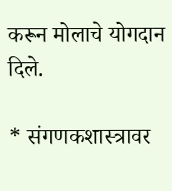करून मोलाचे योगदान दिले.

* संगणकशास्त्रावर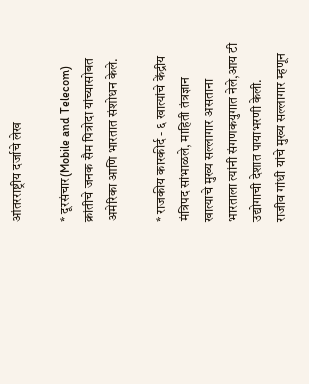आंतरराष्ट्रीय दर्जाचे लेख

* दूरसंचार(Mobile and Telecom) क्रांतीचे जनक सैम पित्रोदा यांच्यासोबत अमेरिका आणि भारतात संशोधन केले.

* राजकीय कारकीर्द - ६ खात्यांचे केंद्रीय मंत्रिपद सांभाळले, माहिती तंत्रज्ञान खात्याचे मुख्य सल्लागार असताना भारताला त्यांनी संगणकयुगात नेले,आय टी उद्योगाची देशात पायाभरणी केली.
राजीव गांधी यांचे मुख्य सल्लागार म्हणून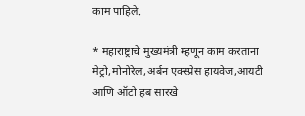काम पाहिले.

* महाराष्ट्राचे मुख्यमंत्री म्हणून काम करताना मेट्रो,मोनोरेल,अर्बन एक्स्प्रेस हायवेज,आयटी आणि ऑटो हब सारखे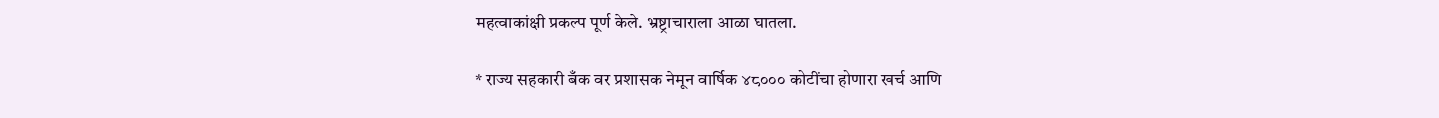महत्वाकांक्षी प्रकल्प पूर्ण केले. भ्रष्ट्राचाराला आळा घातला.

* राज्य सहकारी बँक वर प्रशासक नेमून वार्षिक ४८००० कोटींचा होणारा खर्च आणि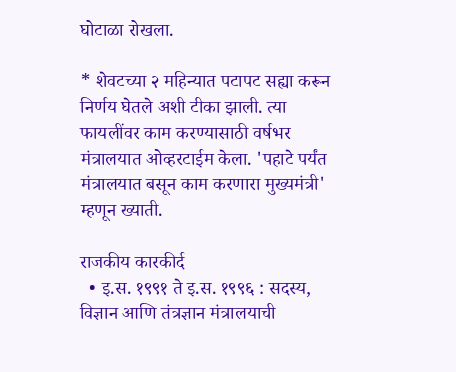घोटाळा रोखला.

* शेवटच्या २ महिन्यात पटापट सह्या करून निर्णय घेतले अशी टीका झाली. त्या फायलींवर काम करण्यासाठी वर्षभर मंत्रालयात ओव्हरटाईम केला. 'पहाटे पर्यंत मंत्रालयात बसून काम करणारा मुख्यमंत्री' म्हणून ख्याती.

राजकीय कारकीर्द
  • इ.स. १९९१ ते इ.स. १९९६ : सदस्‍य, विज्ञान आणि तंत्रज्ञान मंत्रालयाची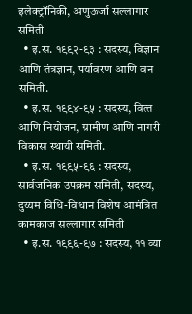इलेक्‍ट्रॉनिकी, अणुऊर्जा सल्‍लागार समिती
  • इ.स. १९९२-९३ : सदस्‍य, विज्ञान आणि तंत्रज्ञान, पर्यावरण आणि वन समिती.
  • इ.स. १९९४-९५ : सदस्‍य, वित्‍त आणि नियोजन, ग्रामीण आणि नागरी विकास स्‍थायी समिती.
  • इ.स. १९९५-९६ : सदस्‍य, सार्वजनिक उपक्रम समिती, सदस्‍य, दुय्यम विधि-विधान विशेष आमंत्रित कामकाज सल्‍लागार समिती
  • इ.स. १९९६-९७ : सदस्‍य, ११ व्‍या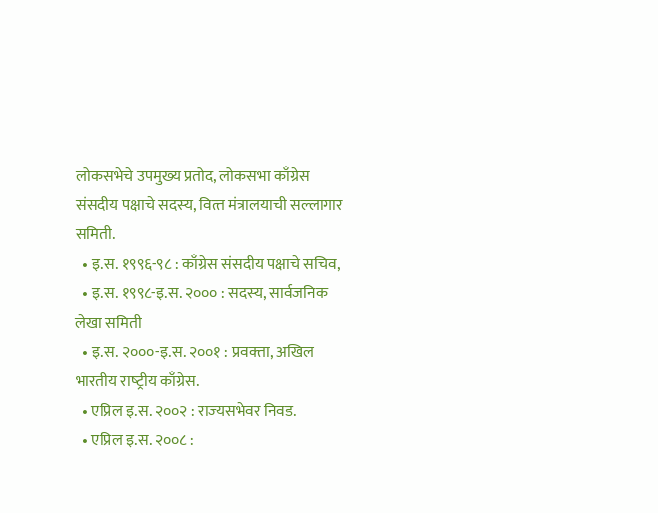लोकसभेचे उपमुख्‍य प्रतोद, लोकसभा काँग्रेस संसदीय पक्षाचे सदस्‍य, वित्‍त मंत्रालयाची सल्‍लागार समिती.
  • इ.स. १९९६-९८ : काँग्रेस संसदीय पक्षाचे सचिव,
  • इ.स. १९९८-इ.स. २००० : सदस्‍य, सार्वजनिक लेखा समिती
  • इ.स. २०००-इ.स. २००१ : प्रवक्‍ता, अखिल भारतीय राष्‍ट्रीय काँग्रेस.
  • एप्रिल इ.स. २००२ : राज्‍यसभेवर निवड.
  • एप्रिल इ.स. २००८ :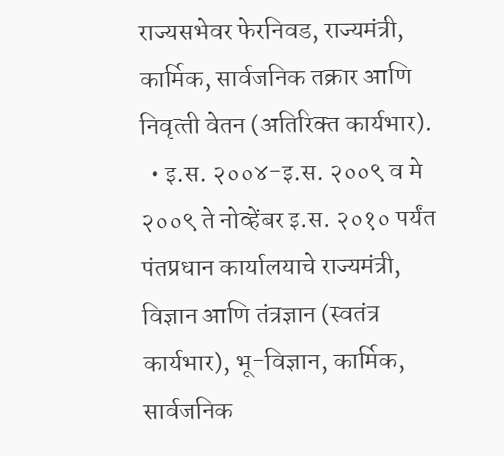राज्‍यसभेवर फेरनिवड, राज्‍यमंत्री, कार्मिक, सार्वजनिक तक्रार आणि निवृत्‍ती वेतन (अतिरिक्‍त कार्यभार).
  • इ.स. २००४-इ.स. २००९ व मे २००९ ते नोव्‍हेंबर इ.स. २०१० पर्यंत पंतप्रधान कार्यालयाचे राज्‍यमंत्री, विज्ञान आणि तंत्रज्ञान (स्‍वतंत्र कार्यभार), भू-विज्ञान, कार्मिक, सार्वजनिक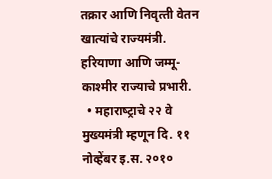तक्रार आणि निवृत्‍ती वेतन खात्‍यांचे राज्‍यमंत्री. हरियाणा आणि जम्‍मू-काश्‍मीर राज्‍याचे प्रभारी.
  • महाराष्‍ट्राचे २२ वे मुख्‍यमंत्री म्‍हणून दि. ११ नोव्‍हेंबर इ.स. २०१०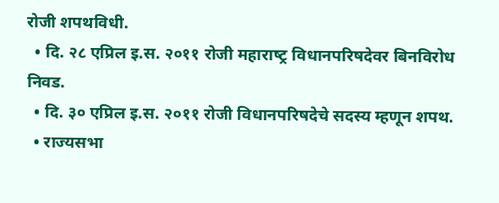रोजी शपथविधी.
  • दि. २८ एप्रिल इ.स. २०११ रोजी महाराष्‍ट्र विधानपरिषदेवर बिनविरोध निवड.
  • दि. ३० एप्रिल इ.स. २०११ रोजी विधानपरिषदेचे सदस्‍य म्‍हणून शपथ.
  • राज्‍यसभा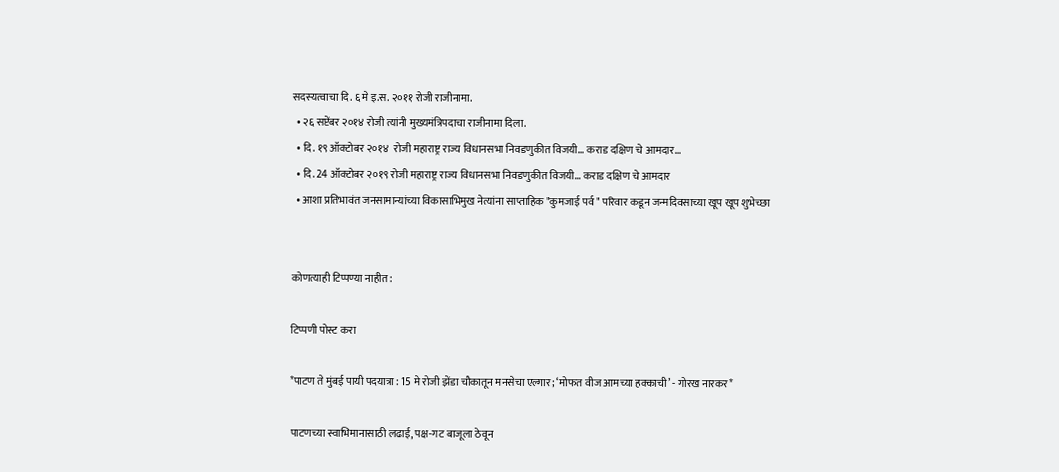सदस्‍यत्‍वाचा दि. ६ मे इ.स. २०११ रोजी राजीनामा.
  • २६ सप्टेंबर २०१४ रोजी त्यांनी मुख्यमंत्रिपदाचा राजीनामा दिला.
  • दि. १९ ऑक्टोबर २०१४  रोजी महाराष्ट्र राज्य विधानसभा निवडणुकीत विजयी... कराड दक्षिण चे आमदार...
  • दि. 24 ऑक्टोबर २०१९ रोजी महाराष्ट्र राज्य विधानसभा निवडणुकीत विजयी... कराड दक्षिण चे आमदार
  • आशा प्रतिभावंत जनसामान्यांच्या विकासाभिमुख नेत्यांना साप्ताहिक "कुमजाई पर्व " परिवार कडून जन्मदिवसाच्या खूप खूप शुभेच्छा


कोणत्याही टिप्पण्‍या नाहीत:

टिप्पणी पोस्ट करा

*पाटण ते मुंबई पायी पदयात्रा : 15 मे रोजी झेंडा चौकातून मनसेचा एल्गार; ‘मोफत वीज आमच्या हक्काची’ - गोरख नारकर*

पाटणच्या स्वाभिमानासाठी लढाई, पक्ष-गट बाजूला ठेवून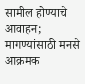सामील होण्याचे आवाहन; मागण्यांसाठी मनसे आक्रमक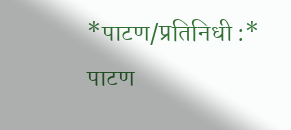*पाटण/प्रतिनिधी :* पाटण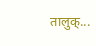तालुक्...